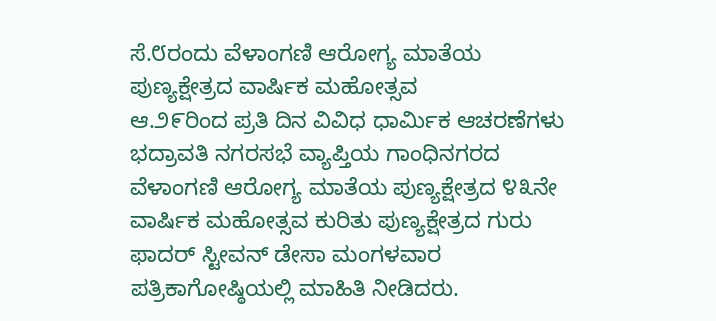ಸೆ.೮ರಂದು ವೆಳಾಂಗಣಿ ಆರೋಗ್ಯ ಮಾತೆಯ ಪುಣ್ಯಕ್ಷೇತ್ರದ ವಾರ್ಷಿಕ ಮಹೋತ್ಸವ
ಆ.೨೯ರಿಂದ ಪ್ರತಿ ದಿನ ವಿವಿಧ ಧಾರ್ಮಿಕ ಆಚರಣೆಗಳು
ಭದ್ರಾವತಿ ನಗರಸಭೆ ವ್ಯಾಪ್ತಿಯ ಗಾಂಧಿನಗರದ ವೆಳಾಂಗಣಿ ಆರೋಗ್ಯ ಮಾತೆಯ ಪುಣ್ಯಕ್ಷೇತ್ರದ ೪೩ನೇ ವಾರ್ಷಿಕ ಮಹೋತ್ಸವ ಕುರಿತು ಪುಣ್ಯಕ್ಷೇತ್ರದ ಗುರು ಫಾದರ್ ಸ್ಟೀವನ್ ಡೇಸಾ ಮಂಗಳವಾರ ಪತ್ರಿಕಾಗೋಷ್ಠಿಯಲ್ಲಿ ಮಾಹಿತಿ ನೀಡಿದರು.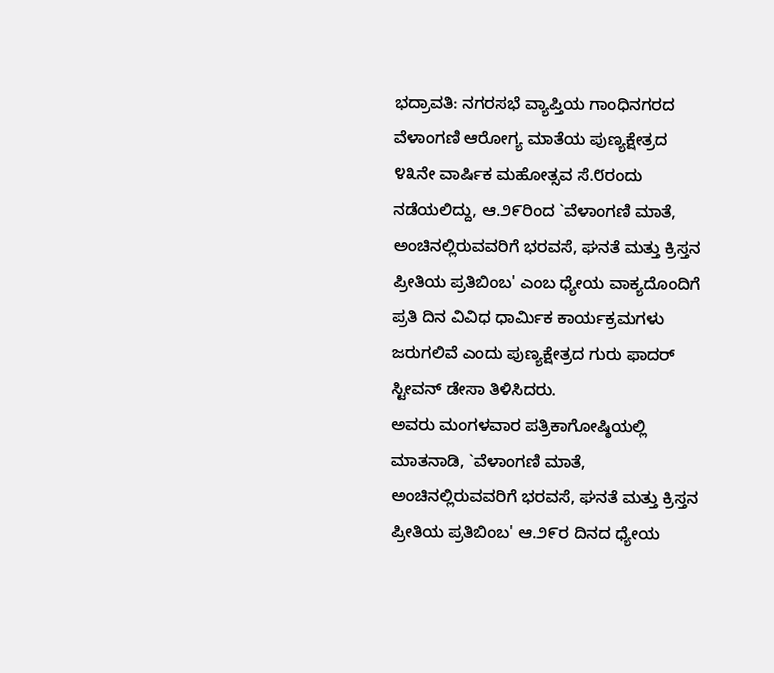ಭದ್ರಾವತಿ: ನಗರಸಭೆ ವ್ಯಾಪ್ತಿಯ ಗಾಂಧಿನಗರದ ವೆಳಾಂಗಣಿ ಆರೋಗ್ಯ ಮಾತೆಯ ಪುಣ್ಯಕ್ಷೇತ್ರದ ೪೩ನೇ ವಾರ್ಷಿಕ ಮಹೋತ್ಸವ ಸೆ.೮ರಂದು ನಡೆಯಲಿದ್ದು, ಆ.೨೯ರಿಂದ `ವೆಳಾಂಗಣಿ ಮಾತೆ, ಅಂಚಿನಲ್ಲಿರುವವರಿಗೆ ಭರವಸೆ, ಘನತೆ ಮತ್ತು ಕ್ರಿಸ್ತನ ಪ್ರೀತಿಯ ಪ್ರತಿಬಿಂಬ' ಎಂಬ ಧ್ಯೇಯ ವಾಕ್ಯದೊಂದಿಗೆ ಪ್ರತಿ ದಿನ ವಿವಿಧ ಧಾರ್ಮಿಕ ಕಾರ್ಯಕ್ರಮಗಳು ಜರುಗಲಿವೆ ಎಂದು ಪುಣ್ಯಕ್ಷೇತ್ರದ ಗುರು ಫಾದರ್ ಸ್ಟೀವನ್ ಡೇಸಾ ತಿಳಿಸಿದರು.
ಅವರು ಮಂಗಳವಾರ ಪತ್ರಿಕಾಗೋಷ್ಠಿಯಲ್ಲಿ ಮಾತನಾಡಿ, `ವೆಳಾಂಗಣಿ ಮಾತೆ, ಅಂಚಿನಲ್ಲಿರುವವರಿಗೆ ಭರವಸೆ, ಘನತೆ ಮತ್ತು ಕ್ರಿಸ್ತನ ಪ್ರೀತಿಯ ಪ್ರತಿಬಿಂಬ' ಆ.೨೯ರ ದಿನದ ಧ್ಯೇಯ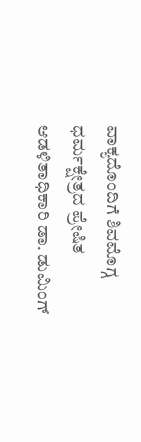ವಾಕ್ಯದೊಂದಿಗೆ ಶಿವಮೊಗ್ಗ ಧರ್ಮಕ್ಷೇತ್ರದ ಪ್ರೇಷಿತ ಆಡಳಿತಾಧಿಕಾರಿ ಡಾ. ಡುಮಿಂಗ್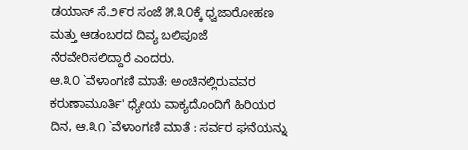ಡಯಾಸ್ ಸೆ.೨೯ರ ಸಂಜೆ ೫.೩೦ಕ್ಕೆ ಧ್ವಜಾರೋಹಣ ಮತ್ತು ಆಡಂಬರದ ದಿವ್ಯ ಬಲಿಪೂಜೆ ನೆರವೇರಿಸಲಿದ್ದಾರೆ ಎಂದರು.
ಆ.೩೦ `ವೆಳಾಂಗಣಿ ಮಾತೆ: ಅಂಚಿನಲ್ಲಿರುವವರ ಕರುಣಾಮೂರ್ತಿ' ಧ್ಯೇಯ ವಾಕ್ಯದೊಂದಿಗೆ ಹಿರಿಯರ ದಿನ, ಆ.೩೧ `ವೆಳಾಂಗಣಿ ಮಾತೆ : ಸರ್ವರ ಘನೆಯನ್ನು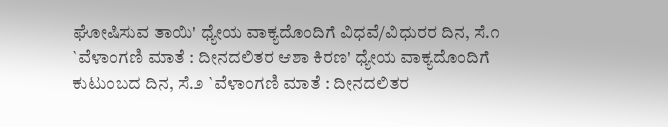ಘೋಷಿಸುವ ತಾಯಿ' ಧ್ಯೇಯ ವಾಕ್ಯದೊಂದಿಗೆ ವಿಧವೆ/ವಿಧುರರ ದಿನ, ಸೆ.೧ `ವೆಳಾಂಗಣಿ ಮಾತೆ : ದೀನದಲಿತರ ಆಶಾ ಕಿರಣ' ಧ್ಯೇಯ ವಾಕ್ಯದೊಂದಿಗೆ ಕುಟುಂಬದ ದಿನ, ಸೆ.೨ `ವೆಳಾಂಗಣಿ ಮಾತೆ : ದೀನದಲಿತರ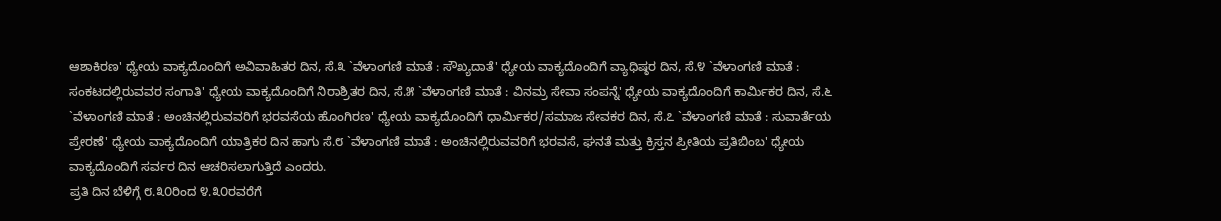ಆಶಾಕಿರಣ' ಧ್ಯೇಯ ವಾಕ್ಯದೊಂದಿಗೆ ಅವಿವಾಹಿತರ ದಿನ, ಸೆ.೩ `ವೆಳಾಂಗಣಿ ಮಾತೆ : ಸೌಖ್ಯದಾತೆ' ಧ್ಯೇಯ ವಾಕ್ಯದೊಂದಿಗೆ ವ್ಯಾಧಿಷ್ಠರ ದಿನ, ಸೆ.೪ `ವೆಳಾಂಗಣಿ ಮಾತೆ : ಸಂಕಟದಲ್ಲಿರುವವರ ಸಂಗಾತಿ' ಧ್ಯೇಯ ವಾಕ್ಯದೊಂದಿಗೆ ನಿರಾಶ್ರಿತರ ದಿನ, ಸೆ.೫ `ವೆಳಾಂಗಣಿ ಮಾತೆ : ವಿನಮ್ರ ಸೇವಾ ಸಂಪನ್ನೆ' ಧ್ಯೇಯ ವಾಕ್ಯದೊಂದಿಗೆ ಕಾರ್ಮಿಕರ ದಿನ, ಸೆ.೬ `ವೆಳಾಂಗಣಿ ಮಾತೆ : ಅಂಚಿನಲ್ಲಿರುವವರಿಗೆ ಭರವಸೆಯ ಹೊಂಗಿರಣ' ಧ್ಯೇಯ ವಾಕ್ಯದೊಂದಿಗೆ ಧಾರ್ಮಿಕರ/ಸಮಾಜ ಸೇವಕರ ದಿನ, ಸೆ.೭ `ವೆಳಾಂಗಣಿ ಮಾತೆ : ಸುವಾರ್ತೆಯ ಪ್ರೇರಣೆ' ಧ್ಯೇಯ ವಾಕ್ಯದೊಂದಿಗೆ ಯಾತ್ರಿಕರ ದಿನ ಹಾಗು ಸೆ.೮ `ವೆಳಾಂಗಣಿ ಮಾತೆ : ಅಂಚಿನಲ್ಲಿರುವವರಿಗೆ ಭರವಸೆ, ಘನತೆ ಮತ್ತು ಕ್ರಿಸ್ತನ ಪ್ರೀತಿಯ ಪ್ರತಿಬಿಂಬ' ಧ್ಯೇಯ ವಾಕ್ಯದೊಂದಿಗೆ ಸರ್ವರ ದಿನ ಆಚರಿಸಲಾಗುತ್ತಿದೆ ಎಂದರು.
ಪ್ರತಿ ದಿನ ಬೆಳಿಗ್ಗೆ ೮.೩೦ರಿಂದ ೪.೩೦ರವರೆಗೆ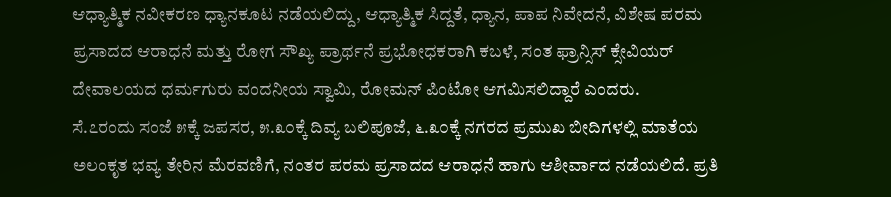ಆಧ್ಯಾತ್ಮಿಕ ನವೀಕರಣ ಧ್ಯಾನಕೂಟ ನಡೆಯಲಿದ್ದು, ಆಧ್ಯಾತ್ಮಿಕ ಸಿದ್ದತೆ, ಧ್ಯಾನ, ಪಾಪ ನಿವೇದನೆ, ವಿಶೇಷ ಪರಮ ಪ್ರಸಾದದ ಆರಾಧನೆ ಮತ್ತು ರೋಗ ಸೌಖ್ಯ ಪ್ರಾರ್ಥನೆ ಪ್ರಭೋಧಕರಾಗಿ ಕಬಳೆ, ಸಂತ ಫ್ರಾನ್ಸಿಸ್ ಕ್ಸೇವಿಯರ್ ದೇವಾಲಯದ ಧರ್ಮಗುರು ವಂದನೀಯ ಸ್ವಾಮಿ, ರೋಮನ್ ಪಿಂಟೋ ಆಗಮಿಸಲಿದ್ದಾರೆ ಎಂದರು.
ಸೆ.೭ರಂದು ಸಂಜೆ ೫ಕ್ಕೆ ಜಪಸರ, ೫.೩೦ಕ್ಕೆ ದಿವ್ಯ ಬಲಿಪೂಜೆ, ೬.೩೦ಕ್ಕೆ ನಗರದ ಪ್ರಮುಖ ಬೀದಿಗಳಲ್ಲಿ ಮಾತೆಯ ಅಲಂಕೃತ ಭವ್ಯ ತೇರಿನ ಮೆರವಣಿಗೆ, ನಂತರ ಪರಮ ಪ್ರಸಾದದ ಆರಾಧನೆ ಹಾಗು ಆಶೀರ್ವಾದ ನಡೆಯಲಿದೆ. ಪ್ರತಿ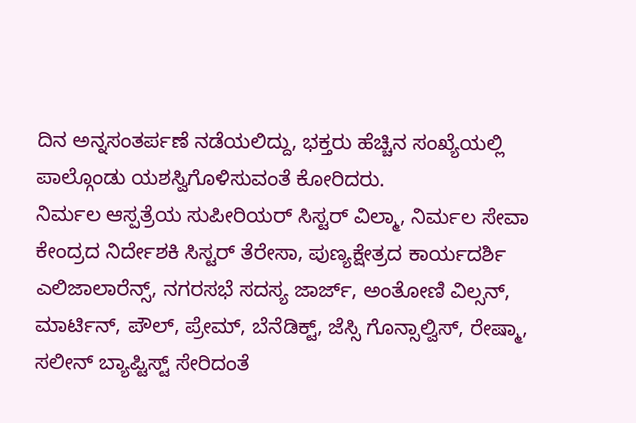ದಿನ ಅನ್ನಸಂತರ್ಪಣೆ ನಡೆಯಲಿದ್ದು, ಭಕ್ತರು ಹೆಚ್ಚಿನ ಸಂಖ್ಯೆಯಲ್ಲಿ ಪಾಲ್ಗೊಂಡು ಯಶಸ್ವಿಗೊಳಿಸುವಂತೆ ಕೋರಿದರು.
ನಿರ್ಮಲ ಆಸ್ಪತ್ರೆಯ ಸುಪೀರಿಯರ್ ಸಿಸ್ಟರ್ ವಿಲ್ಮಾ, ನಿರ್ಮಲ ಸೇವಾ ಕೇಂದ್ರದ ನಿರ್ದೇಶಕಿ ಸಿಸ್ಟರ್ ತೆರೇಸಾ, ಪುಣ್ಯಕ್ಷೇತ್ರದ ಕಾರ್ಯದರ್ಶಿ ಎಲಿಜಾಲಾರೆನ್ಸ್, ನಗರಸಭೆ ಸದಸ್ಯ ಜಾರ್ಜ್, ಅಂತೋಣಿ ವಿಲ್ಸನ್, ಮಾರ್ಟಿನ್, ಪೌಲ್, ಪ್ರೇಮ್, ಬೆನೆಡಿಕ್ಟ್, ಜೆಸ್ಸಿ ಗೊನ್ಸಾಲ್ವಿಸ್, ರೇಷ್ಮಾ, ಸಲೀನ್ ಬ್ಯಾಪ್ಟಿಸ್ಟ್ ಸೇರಿದಂತೆ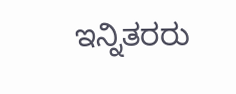ಇನ್ನಿತರರು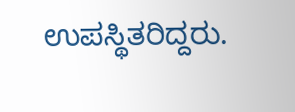ಉಪಸ್ಥಿತರಿದ್ದರು.